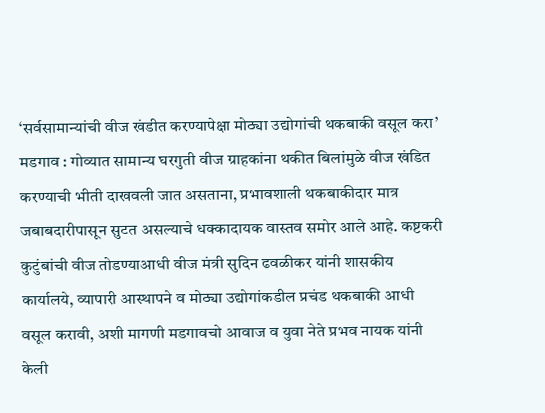‘सर्वसामान्यांची वीज खंडीत करण्यापेक्षा मोठ्या उद्योगांची थकबाकी वसूल करा’
मडगाव : गोव्यात सामान्य घरगुती वीज ग्राहकांना थकीत बिलांमुळे वीज खंडित करण्याची भीती दाखवली जात असताना, प्रभावशाली थकबाकीदार मात्र जबाबदारीपासून सुटत असल्याचे धक्कादायक वास्तव समोर आले आहे. कष्टकरी कुटुंबांची वीज तोडण्याआधी वीज मंत्री सुदिन ढवळीकर यांनी शासकीय कार्यालये, व्यापारी आस्थापने व मोठ्या उद्योगांकडील प्रचंड थकबाकी आधी वसूल करावी, अशी मागणी मडगावचो आवाज व युवा नेते प्रभव नायक यांनी केली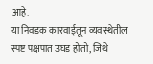आहे.
या निवडक कारवाईतून व्यवस्थेतील स्पष्ट पक्षपात उघड होतो, जिथे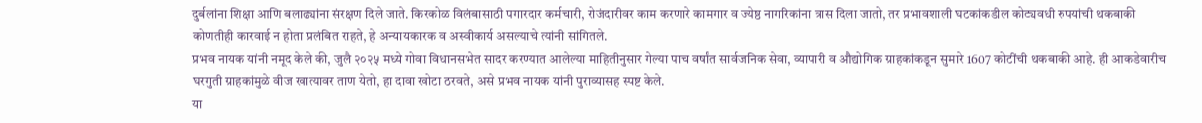दुर्बलांना शिक्षा आणि बलाढ्यांना संरक्षण दिले जाते. किरकोळ विलंबासाठी पगारदार कर्मचारी, रोजंदारीवर काम करणारे कामगार व ज्येष्ठ नागरिकांना त्रास दिला जातो, तर प्रभावशाली घटकांकडील कोट्यवधी रुपयांची थकबाकी कोणतीही कारवाई न होता प्रलंबित राहते, हे अन्यायकारक व अस्वीकार्य असल्याचे त्यांनी सांगितले.
प्रभव नायक यांनी नमूद केले की, जुलै २०२५ मध्ये गोवा विधानसभेत सादर करण्यात आलेल्या माहितीनुसार गेल्या पाच वर्षांत सार्वजनिक सेवा, व्यापारी व औद्योगिक ग्राहकांकडून सुमारे 1607 कोटींची थकबाकी आहे. ही आकडेवारीच घरगुती ग्राहकांमुळे वीज खात्यावर ताण येतो, हा दावा खोटा ठरवते, असे प्रभव नायक यांनी पुराव्यासह स्पष्ट केले.
या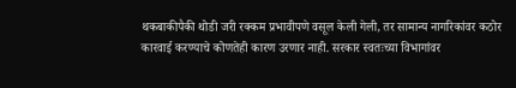थकबाकीपैकी थोडी जरी रक्कम प्रभावीपणे वसूल केली गेली, तर सामान्य नागरिकांवर कठोर कारवाई करण्याचे कोणतेही कारण उरणार नाही. सरकार स्वतःच्या विभागांवर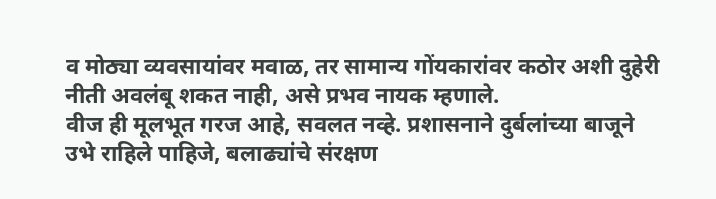व मोठ्या व्यवसायांवर मवाळ, तर सामान्य गोंयकारांवर कठोर अशी दुहेरी नीती अवलंबू शकत नाही, असे प्रभव नायक म्हणाले.
वीज ही मूलभूत गरज आहे, सवलत नव्हे. प्रशासनाने दुर्बलांच्या बाजूने उभे राहिले पाहिजे, बलाढ्यांचे संरक्षण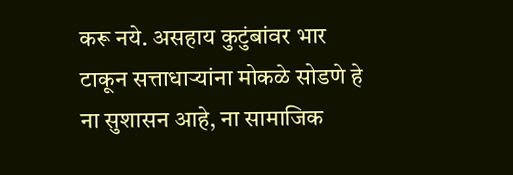करू नये. असहाय कुटुंबांवर भार टाकून सत्ताधाऱ्यांना मोकळे सोडणे हे ना सुशासन आहे, ना सामाजिक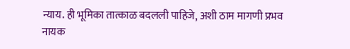न्याय. ही भूमिका तात्काळ बदलली पाहिजे, अशी ठाम मागणी प्रभव नायक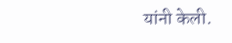यांनी केली.